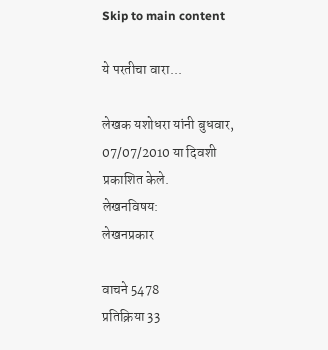Skip to main content

ये परतीचा वारा...

लेखक यशोधरा यांनी बुधवार, 07/07/2010 या दिवशी प्रकाशित केले.
लेखनविषय:
लेखनप्रकार

वाचने 5478
प्रतिक्रिया 33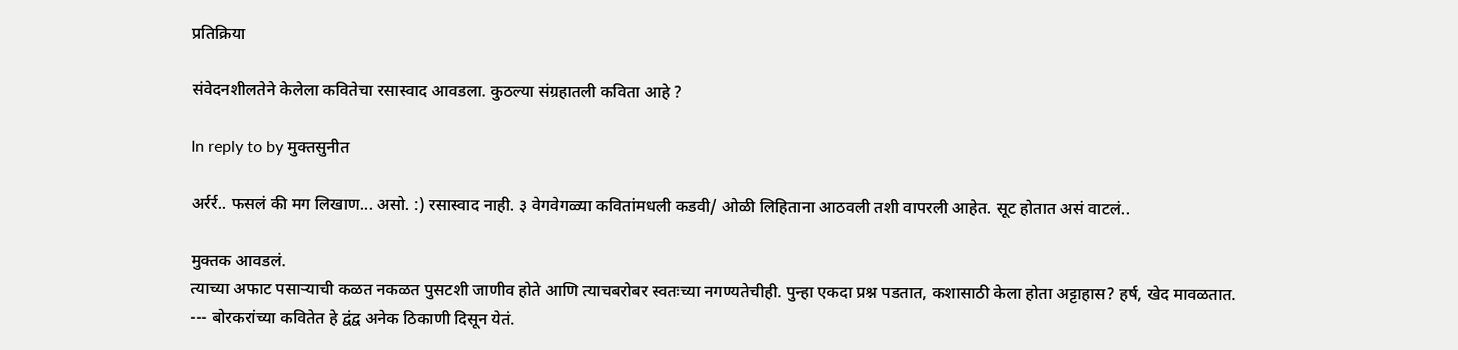प्रतिक्रिया

संवेदनशीलतेने केलेला कवितेचा रसास्वाद आवडला. कुठल्या संग्रहातली कविता आहे ?

In reply to by मुक्तसुनीत

अर्रर्र.. फसलं की मग लिखाण... असो. :) रसास्वाद नाही. ३ वेगवेगळ्या कवितांमधली कडवी/ ओळी लिहिताना आठवली तशी वापरली आहेत. सूट होतात असं वाटलं..

मुक्तक आवडलं.
त्याच्या अफाट पसार्‍याची कळत नकळत पुसटशी जाणीव होते आणि त्याचबरोबर स्वतःच्या नगण्यतेचीही. पुन्हा एकदा प्रश्न पडतात, कशासाठी केला होता अट्टाहास? हर्ष, खेद मावळतात.
--- बोरकरांच्या कवितेत हे द्वंद्व अनेक ठिकाणी दिसून येतं.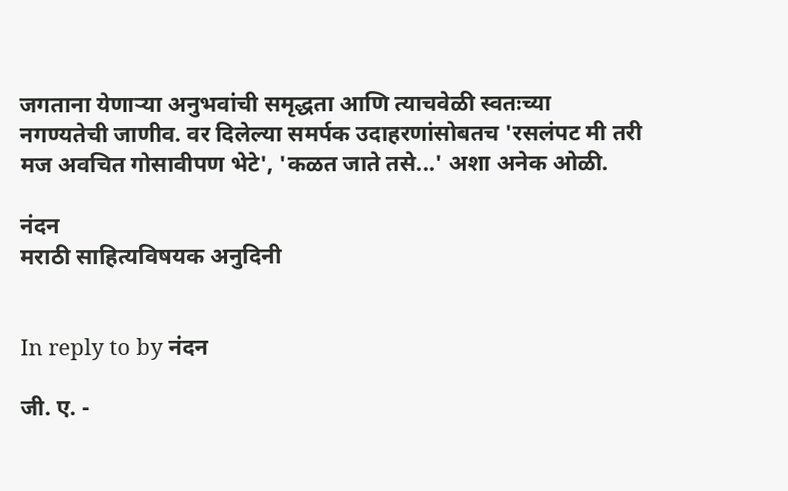जगताना येणार्‍या अनुभवांची समृद्धता आणि त्याचवेळी स्वतःच्या नगण्यतेची जाणीव. वर दिलेल्या समर्पक उदाहरणांसोबतच 'रसलंपट मी तरी मज अवचित गोसावीपण भेटे', 'कळत जाते तसे...' अशा अनेक ओळी.

नंदन
मराठी साहित्यविषयक अनुदिनी


In reply to by नंदन

जी. ए. -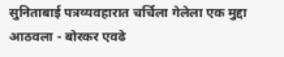सुनिताबाई पत्रव्यवहारात चर्चिला गेलेला एक मुद्दा आठवला - बोरकर एवढे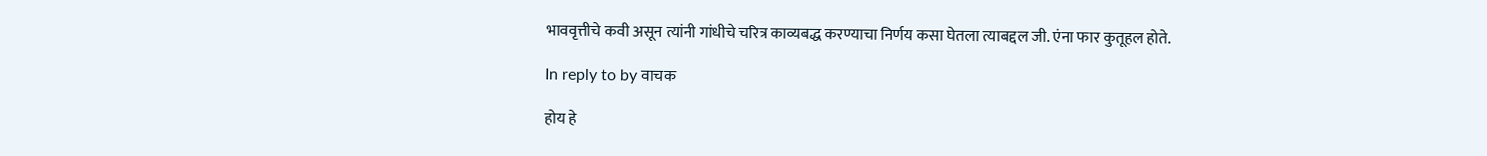भाववृत्तीचे कवी असून त्यांनी गांधीचे चरित्र काव्यबद्ध करण्याचा निर्णय कसा घेतला त्याबद्दल जी. एंना फार कुतूहल होते.

In reply to by वाचक

होय हे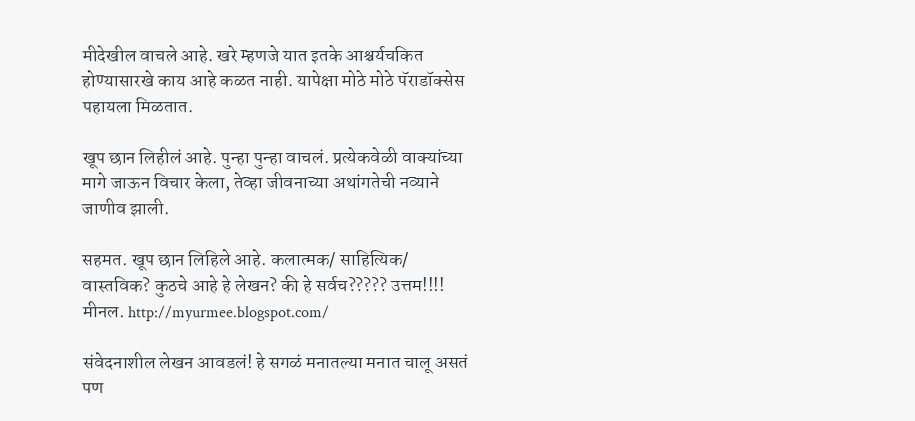मीदेखील वाचले आहे. खरे म्हणजे यात इतके आश्चर्यचकित होण्यासारखे काय आहे कळत नाही. यापेक्षा मोठे मोठे पॅराडॉक्सेस पहायला मिळतात.

खूप छान लिहीलं आहे. पुन्हा पुन्हा वाचलं. प्रत्येकवेळी वाक्यांच्या मागे जाऊन विचार केला, तेव्हा जीवनाच्या अथांगतेची नव्याने जाणीव झाली.

सहमत. खूप छान लिहिले आहे. कलात्मक/ साहित्यिक/ वास्तविक? कुठचे आहे हे लेखन? की हे सर्वच????? उत्तम!!!! मीनल. http://myurmee.blogspot.com/

संवेदनाशील लेखन आवडलं! हे सगळं मनातल्या मनात चालू असतं पण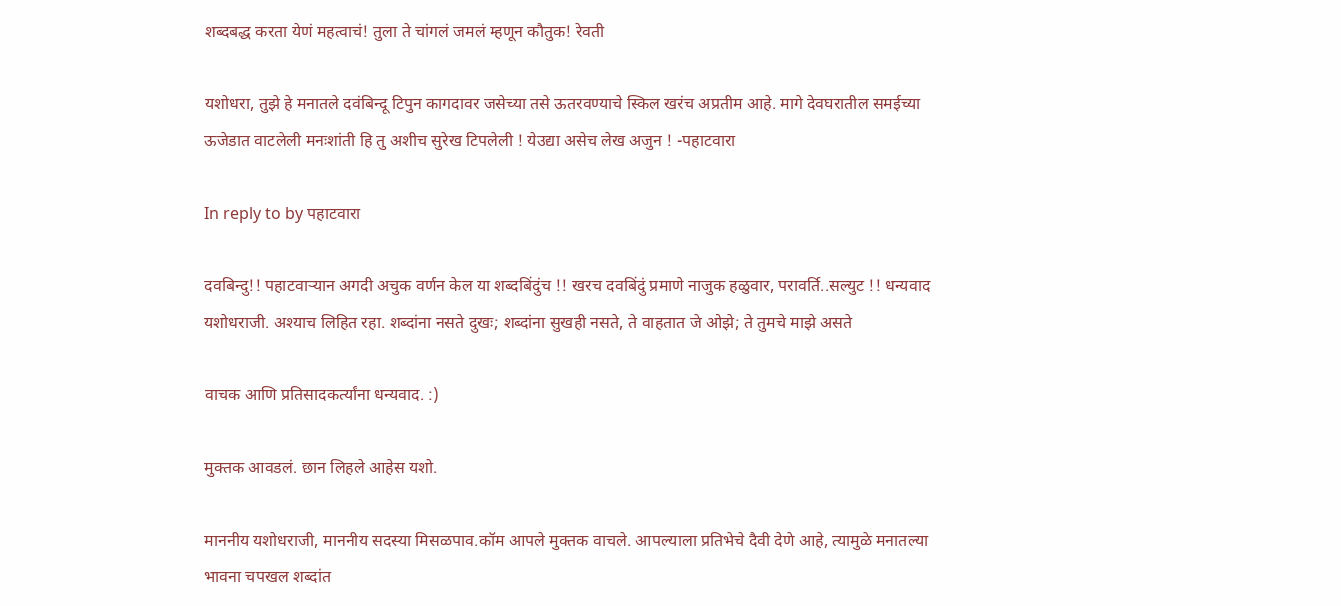शब्दबद्ध करता येणं महत्वाचं! तुला ते चांगलं जमलं म्हणून कौतुक! रेवती

यशोधरा, तुझे हे मनातले दवंबिन्दू टिपुन कागदावर जसेच्या तसे ऊतरवण्याचे स्किल खरंच अप्रतीम आहे. मागे देवघरातील समईच्या ऊजेडात वाटलेली मनःशांती हि तु अशीच सुरेख टिपलेली ! येउद्या असेच लेख अजुन ! -पहाटवारा

In reply to by पहाटवारा

दवबिन्दु!! पहाटवार्‍यान अगदी अचुक वर्णन केल या शब्दबिंदुंच !! खरच दवबिंदुं प्रमाणे नाजुक हळुवार, परावर्ति..सल्युट !! धन्यवाद यशोधराजी. अश्याच लिहित रहा. शब्दांना नसते दुखः; शब्दांना सुखही नसते, ते वाहतात जे ओझे; ते तुमचे माझे असते

वाचक आणि प्रतिसादकर्त्यांना धन्यवाद. :)

मुक्तक आवडलं. छान लिहले आहेस यशो.

माननीय यशोधराजी, माननीय सदस्या मिसळपाव.कॉम आपले मुक्तक वाचले. आपल्याला प्रतिभेचे दैवी देणे आहे, त्यामुळे मनातल्या भावना चपखल शब्दांत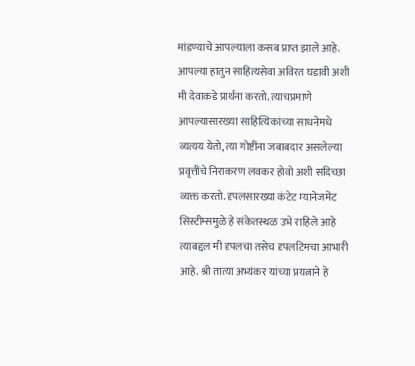मांडण्याचे आपल्याला कसब प्राप्त झाले आहे. आपल्या हातुन साहित्यसेवा अविरत घडावी अशी मी देवाकडे प्रार्थना करतो. त्याचप्रमाणे आपल्यासारख्या साहित्यिकांच्या साधनेमधे व्यत्यय येतो, त्या गोष्टींना जबाबदार असलेल्या प्रवृत्तींचे निराकरण लवकर होवो अशी सदिच्छा व्यक्त करतो. दृपलसारख्या कंटेट म्यानेजमेंट सिस्टीम्समुळे हे संकेतस्थळ उभे राहिले आहे त्याबद्दल मी दृपलचा तसेच दृपलटिमचा आभारी आहे. श्री तात्या अभ्यंकर यांच्या प्रयत्नाने हे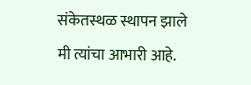संकेतस्थळ स्थापन झाले मी त्यांचा आभारी आहे.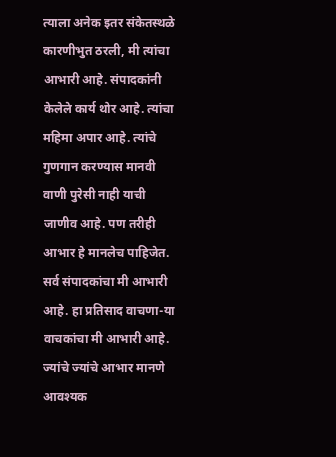त्याला अनेक इतर संकेतस्थळे कारणीभुत ठरली, मी त्यांचा आभारी आहे. संपादकांनी केलेले कार्य थोर आहे. त्यांचा महिमा अपार आहे. त्यांचे गुणगान करण्यास मानवी वाणी पुरेसी नाही याची जाणीव आहे. पण तरीही आभार हे मानलेच पाहिजेत. सर्व संपादकांचा मी आभारी आहे. हा प्रतिसाद वाचणा-या वाचकांचा मी आभारी आहे. ज्यांचे ज्यांचे आभार मानणे आवश्यक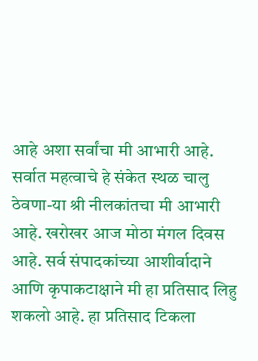आहे अशा सर्वांचा मी आभारी आहे. सर्वात महत्वाचे हे संकेत स्थळ चालु ठेवणा-या श्री नीलकांतचा मी आभारी आहे. खरोखर आज मोठा मंगल दिवस आहे. सर्व संपादकांच्या आशीर्वादाने आणि कृपाकटाक्षाने मी हा प्रतिसाद लिहु शकलो आहे. हा प्रतिसाद टिकला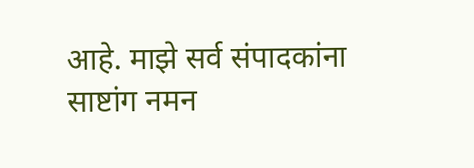आहे. माझे सर्व संपादकांना साष्टांग नमन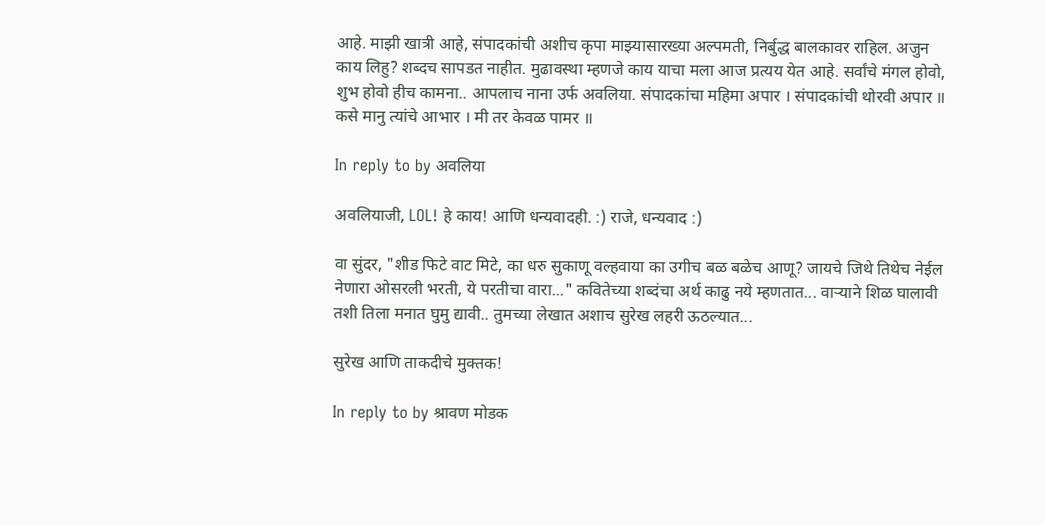आहे. माझी खात्री आहे, संपादकांची अशीच कृपा माझ्यासारख्या अल्पमती, निर्बुद्ध बालकावर राहिल. अजुन काय लिहु? शब्दच सापडत नाहीत. मुढावस्था म्हणजे काय याचा मला आज प्रत्यय येत आहे. सर्वांचे मंगल होवो, शुभ होवो हीच कामना.. आपलाच नाना उर्फ अवलिया. संपादकांचा महिमा अपार । संपादकांची थोरवी अपार ॥ कसे मानु त्यांचे आभार । मी तर केवळ पामर ॥

In reply to by अवलिया

अवलियाजी, LOL! हे काय! आणि धन्यवादही. :) राजे, धन्यवाद :)

वा सुंदर, "शीड फिटे वाट मिटे, का धरु सुकाणू वल्हवाया का उगीच बळ बळेच आणू? जायचे जिथे तिथेच नेईल नेणारा ओसरली भरती, ये परतीचा वारा..." कवितेच्या शब्दंचा अर्थ काढु नये म्हणतात... वार्‍याने शिळ घालावी तशी तिला मनात घुमु द्यावी.. तुमच्या लेखात अशाच सुरेख लहरी ऊठल्यात...

सुरेख आणि ताकदीचे मुक्तक!

In reply to by श्रावण मोडक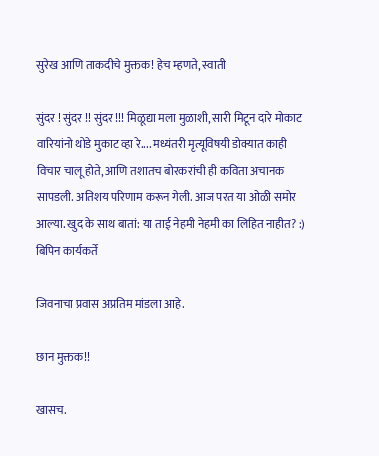सुरेख आणि ताकदीचे मुक्तक! हेच म्हणते, स्वाती

सुंदर ! सुंदर !! सुंदर !!! मिळूद्या मला मुळाशी, सारी मिटून दारे मोकाट वारियांनो थोडे मुकाट व्हा रे.... मध्यंतरी मृत्यूविषयी डोक्यात काही विचार चालू होते, आणि तशातच बोरकरांची ही कविता अचानक सापडली. अतिशय परिणाम करून गेली. आज परत या ओळी समोर आल्या. खुद के साथ बातां: या ताई नेहमी नेहमी का लिहित नाहीत? :) बिपिन कार्यकर्ते

जिवनाचा प्रवास अप्रतिम मांडला आहे.

छान मुक्तक!!

खासच.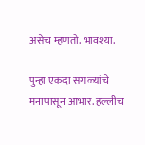असेच म्हणतो. भावश्या.

पुन्हा एकदा सगळ्यांचे मनापासून आभार. हल्लीच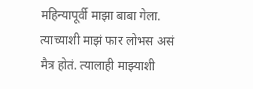महिन्यापूर्वी माझा बाबा गेला. त्याच्याशी माझं फार लोभस असं मैत्र होतं. त्यालाही माझ्याशी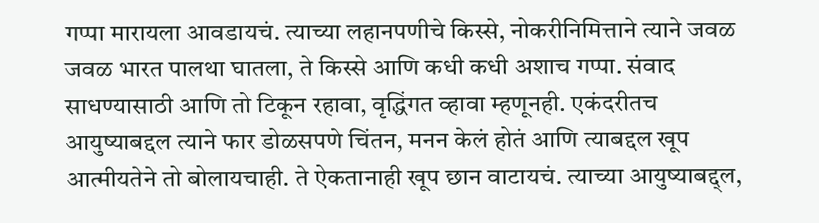गप्पा मारायला आवडायचं. त्याच्या लहानपणीचे किस्से, नोकरीनिमित्ताने त्याने जवळ जवळ भारत पालथा घातला, ते किस्से आणि कधी कधी अशाच गप्पा. संवाद साधण्यासाठी आणि तो टिकून रहावा, वृद्धिंगत व्हावा म्हणूनही. एकंदरीतच आयुष्याबद्दल त्याने फार डोळसपणे चिंतन, मनन केलं होतं आणि त्याबद्दल खूप आत्मीयतेने तो बोलायचाही. ते ऐकतानाही खूप छान वाटायचं. त्याच्या आयुष्याबद्द्ल,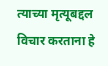त्याच्या मृत्यूबद्दल विचार करताना हे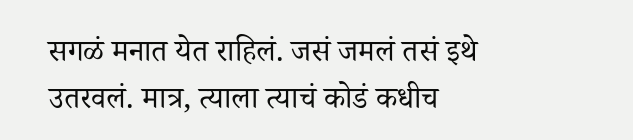सगळं मनात येत राहिलं. जसं जमलं तसं इथे उतरवलं. मात्र, त्याला त्याचं कोडं कधीच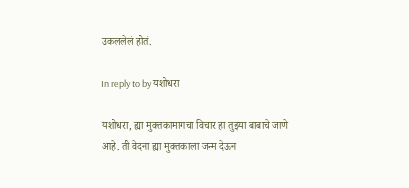उकललेलं होतं.

In reply to by यशोधरा

यशोधरा, ह्या मुक्तकामागचा विचार हा तुझ्या बाबाचे जाणे आहे. ती वेदना ह्या मुक्तकाला जन्म देऊन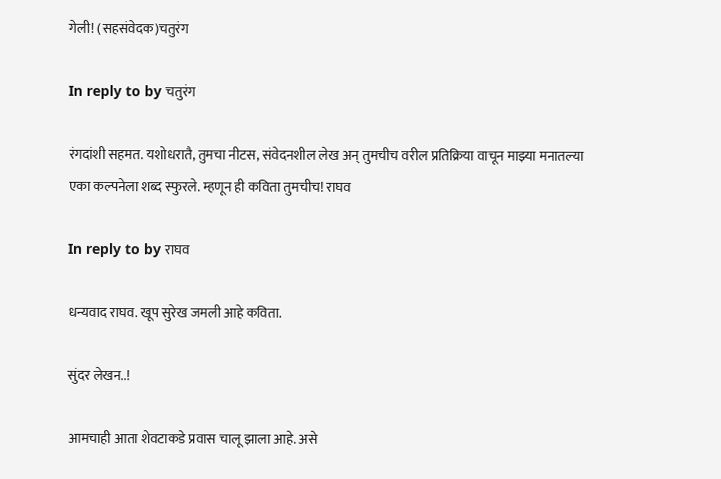गेली! (सहसंवेदक)चतुरंग

In reply to by चतुरंग

रंगदांशी सहमत. यशोधरातै, तुमचा नीटस, संवेदनशील लेख अन् तुमचीच वरील प्रतिक्रिया वाचून माझ्या मनातल्या एका कल्पनेला शब्द स्फुरले. म्हणून ही कविता तुमचीच! राघव

In reply to by राघव

धन्यवाद राघव. खूप सुरेख जमली आहे कविता.

सुंदर लेखन..!

आमचाही आता शेवटाकडे प्रवास चालू झाला आहे. असे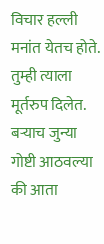विचार हल्ली मनांत येतच होते. तुम्ही त्याला मूर्तरुप दिलेत. बर्‍याच जुन्या गोष्टी आठवल्या की आता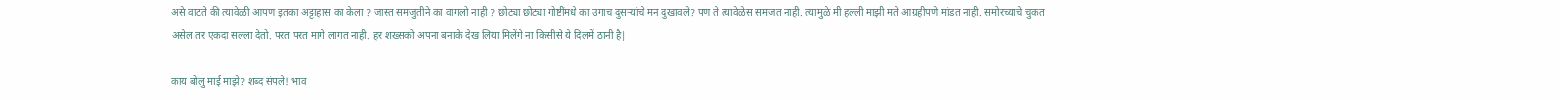असे वाटते की त्यावेळी आपण इतका अट्टाहास का केला ? जास्त समजुतीने का वागलो नाही ? छोट्या छोट्या गोष्टींमधे का उगाच दुसर्‍यांचे मन दुखावले? पण ते त्यावेळेस समजत नाही. त्यामुळे मी हल्ली माझी मते आग्रहीपणे मांडत नाही. समोरच्याचे चुकत असेल तर एकदा सल्ला देतो. परत परत मागे लागत नाही. हर शख्सको अपना बनाके देख लिया मिलेंगे ना किसीसे ये दिलमें ठानी है|

काय बोलु माई माझे? शब्द संपले! भाव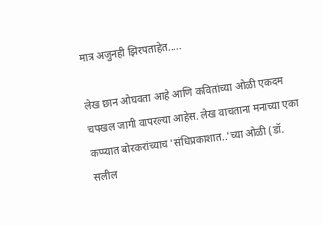मात्र अजुनही झिरपताहेत.....

लेख छान ओघवता आहे आणि कवितांच्या ओळी एकदम चपखल जागी वापरल्या आहेस. लेख वाचताना मनाच्या एका कप्प्यात बोरकरांच्याच 'संधिप्रकाशात..'च्या ओळी (डॉ. सलील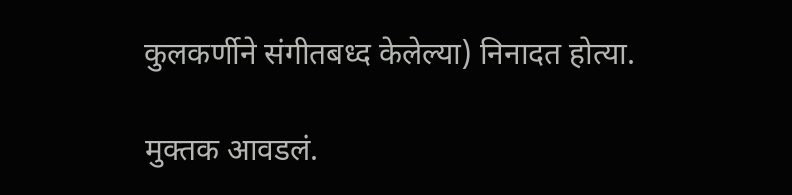कुलकर्णीने संगीतबध्द केलेल्या) निनादत होत्या.

मुक्तक आवडलं.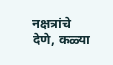नक्षत्रांचे देणे, कळ्या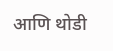आणि थोडी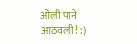ओली पाने आठवली! :)